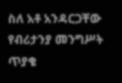ስለ አቶ አንዳርጋቸው የብሪታንያ መንግሥት ጥያቄ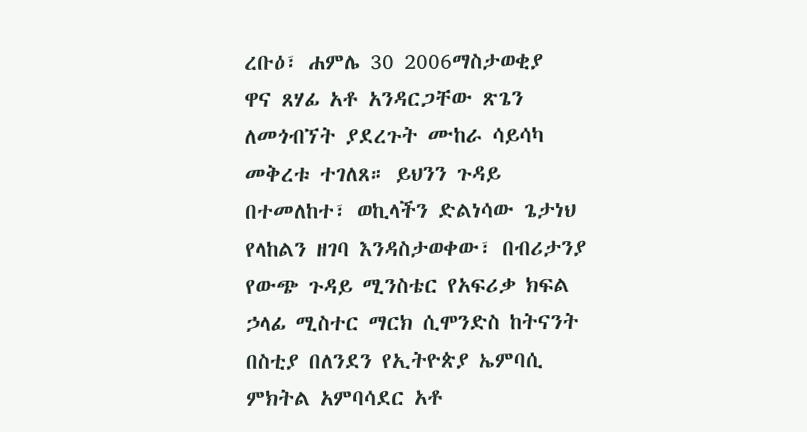ረቡዕ፣ ሐምሌ 30 2006ማስታወቂያ
ዋና ጸሃፊ አቶ አንዳርጋቸው ጽጌን ለመጎብኘት ያደረጉት ሙከራ ሳይሳካ መቅረቱ ተገለጸ። ይህንን ጉዳይ በተመለከተ፣ ወኪላችን ድልነሳው ጌታነህ የላከልን ዘገባ እንዳስታወቀው፣ በብሪታንያ የውጭ ጉዳይ ሚንስቴር የአፍሪቃ ክፍል ኃላፊ ሚስተር ማርክ ሲሞንድስ ከትናንት በስቲያ በለንደን የኢትዮጵያ ኤምባሲ ምክትል አምባሳደር አቶ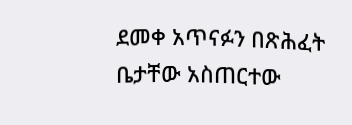ደመቀ አጥናፉን በጽሕፈት ቤታቸው አስጠርተው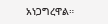አነጋግረዋል።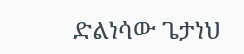ድልነሳው ጌታነህ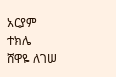አርያም ተክሌ
ሸዋዬ ለገሠ